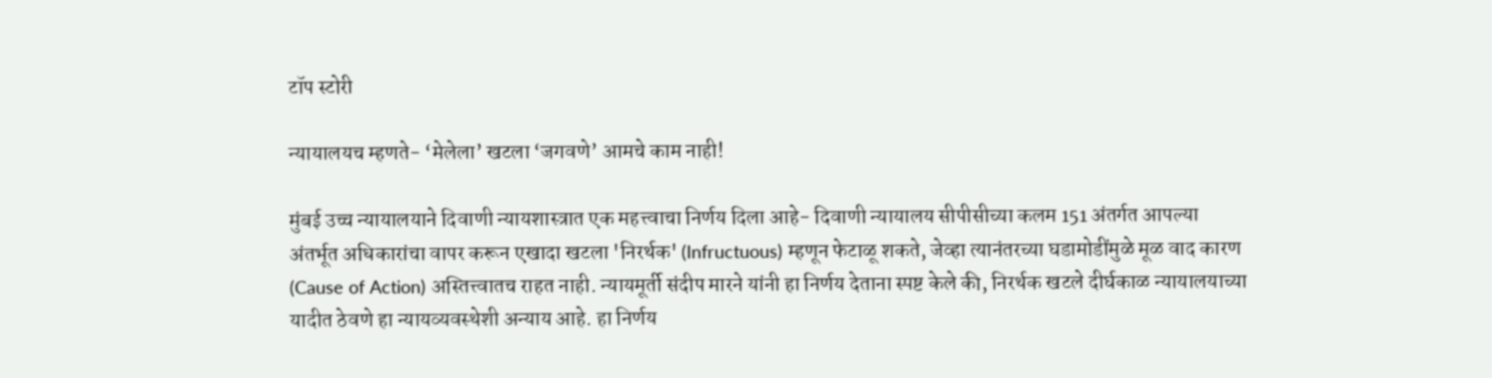टॉप स्टोरी

न्यायालयच म्हणते- ‘मेलेला’ खटला ‘जगवणे’ आमचे काम नाही!

मुंबई उच्च न्यायालयाने दिवाणी न्यायशास्त्रात एक महत्त्वाचा निर्णय दिला आहे- दिवाणी न्यायालय सीपीसीच्या कलम 151 अंतर्गत आपल्या अंतर्भूत अधिकारांचा वापर करून एखादा खटला 'निरर्थक' (Infructuous) म्हणून फेटाळू शकते, जेव्हा त्यानंतरच्या घडामोडींमुळे मूळ वाद कारण (Cause of Action) अस्तित्त्वातच राहत नाही. न्यायमूर्ती संदीप मारने यांनी हा निर्णय देताना स्पष्ट केले की, निरर्थक खटले दीर्घकाळ न्यायालयाच्या यादीत ठेवणे हा न्यायव्यवस्थेशी अन्याय आहे. हा निर्णय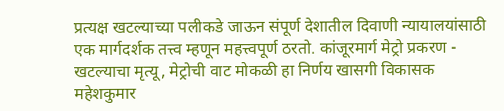प्रत्यक्ष खटल्याच्या पलीकडे जाऊन संपूर्ण देशातील दिवाणी न्यायालयांसाठी एक मार्गदर्शक तत्त्व म्हणून महत्त्वपूर्ण ठरतो. कांजूरमार्ग मेट्रो प्रकरण - खटल्याचा मृत्यू, मेट्रोची वाट मोकळी हा निर्णय खासगी विकासक महेशकुमार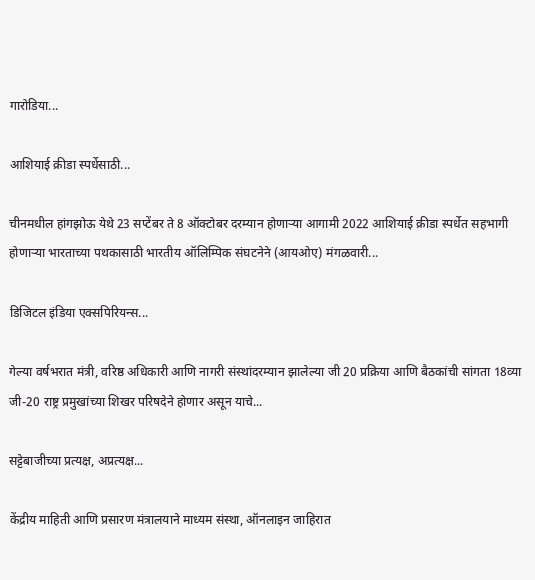गारोडिया...

आशियाई क्रीडा स्पर्धेसाठी...

चीनमधील हांगझोऊ येथे 23 सप्टेंबर ते 8 ऑक्टोबर दरम्यान होणार्‍या आगामी 2022 आशियाई क्रीडा स्पर्धेत सहभागी होणाऱ्या भारताच्या पथकासाठी भारतीय ऑलिम्पिक संघटनेने (आयओए) मंगळवारी...

डिजिटल इंडिया एक्सपिरियन्स...

गेल्या वर्षभरात मंत्री, वरिष्ठ अधिकारी आणि नागरी संस्थांदरम्यान झालेल्या जी 20 प्रक्रिया आणि बैठकांची सांगता 18व्या जी-20 राष्ट्र प्रमुखांच्या शिखर परिषदेने होणार असून याचे...

सट्टेबाजीच्या प्रत्यक्ष, अप्रत्यक्ष...

केंद्रीय माहिती आणि प्रसारण मंत्रालयाने माध्यम संस्था, ऑनलाइन जाहिरात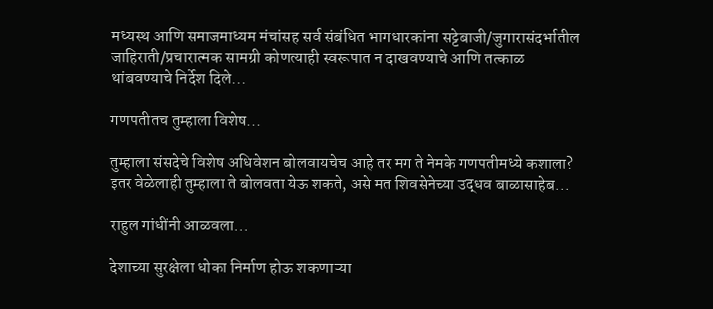मध्यस्थ आणि समाजमाध्यम मंचांसह सर्व संबंधित भागधारकांना सट्टेबाजी/जुगारासंदर्भातील जाहिराती/प्रचारात्मक सामग्री कोणत्याही स्वरूपात न दाखवण्याचे आणि तत्काळ थांबवण्याचे निर्देश दिले...

गणपतीतच तुम्हाला विशेष...

तुम्हाला संसदेचे विशेष अधिवेशन बोलवायचेच आहे तर मग ते नेमके गणपतीमध्ये कशाला?  इतर वेळेलाही तुम्हाला ते बोलवता येऊ शकते, असे मत शिवसेनेच्या उद्धव बाळासाहेब...

राहुल गांधींनी आळवला...

देशाच्या सुरक्षेला धोका निर्माण होऊ शकणाऱ्या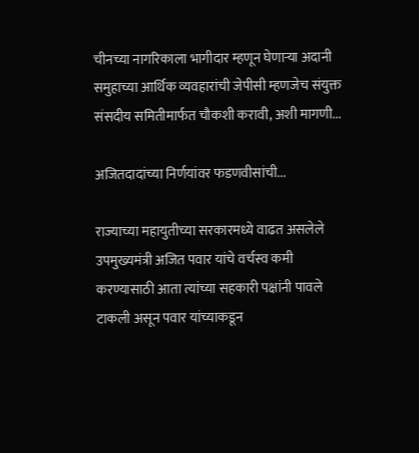चीनच्या नागरिकाला भागीदार म्हणून घेणाऱ्या अदानी समुहाच्या आर्थिक व्यवहारांची जेपीसी म्हणजेच संयुक्त संसदीय समितीमार्फत चौकशी करावी, अशी मागणी...

अजितदादांच्या निर्णयांवर फडणवीसांची...

राज्याच्या महायुतीच्या सरकारमध्ये वाढत असलेले उपमुख्यमंत्री अजित पवार यांचे वर्चस्व कमी करण्यासाठी आता त्यांच्या सहकारी पक्षांनी पावले टाकली असून पवार यांच्याकडून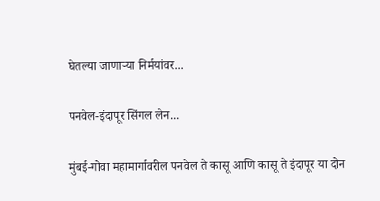घेतल्या जाणाऱ्या निर्मयांवर...

पनवेल-इंदापूर सिंगल लेन...

मुंबई-गोवा महामार्गावरील पनवेल ते कासू आणि कासू ते इंदापूर या दोन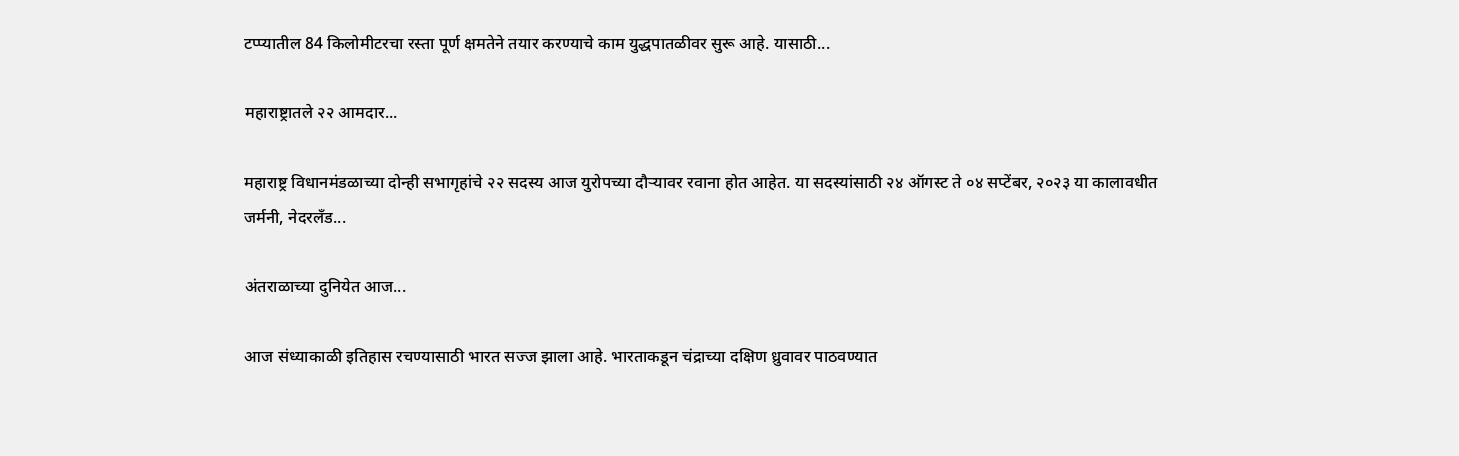टप्प्यातील 84 किलोमीटरचा रस्ता पूर्ण क्षमतेने तयार करण्याचे काम युद्धपातळीवर सुरू आहे. यासाठी...

महाराष्ट्रातले २२ आमदार...

महाराष्ट्र विधानमंडळाच्या दोन्ही सभागृहांचे २२ सदस्य आज युरोपच्या दौऱ्यावर रवाना होत आहेत. या सदस्यांसाठी २४ ऑगस्ट ते ०४ सप्टेंबर, २०२३ या कालावधीत जर्मनी, नेदरलँड...

अंतराळाच्या दुनियेत आज...

आज संध्याकाळी इतिहास रचण्यासाठी भारत सज्ज झाला आहे. भारताकडून चंद्राच्या दक्षिण ध्रुवावर पाठवण्यात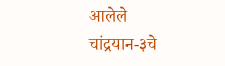आलेले चांद्रयान-३चे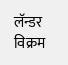लॅन्डर विक्रम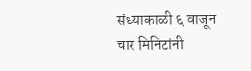संध्याकाळी ६ वाजून चार मिनिटांनी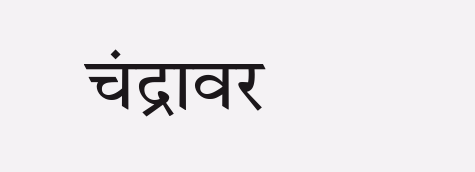चंद्रावर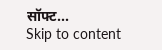सॉफ्ट...
Skip to content